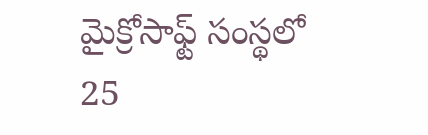మైక్రోసాఫ్ట్ సంస్థలో 25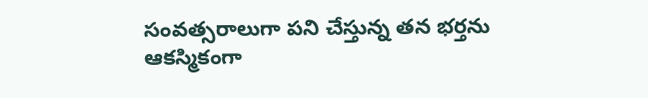సంవత్సరాలుగా పని చేస్తున్న తన భర్తను ఆకస్మికంగా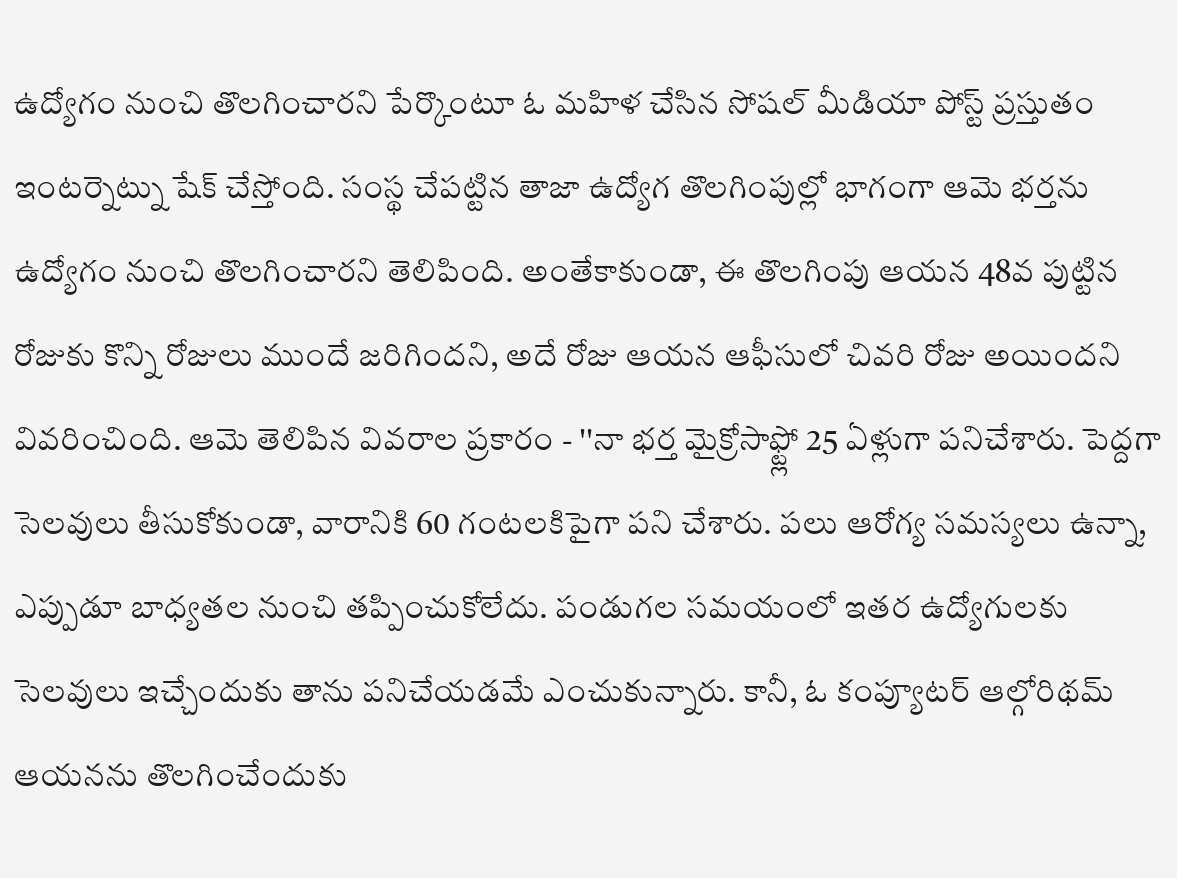ఉద్యోగం నుంచి తొలగించారని పేర్కొంటూ ఓ మహిళ చేసిన సోషల్ మీడియా పోస్ట్ ప్రస్తుతం ఇంటర్నెట్ను షేక్ చేస్తోంది. సంస్థ చేపట్టిన తాజా ఉద్యోగ తొలగింపుల్లో భాగంగా ఆమె భర్తను ఉద్యోగం నుంచి తొలగించారని తెలిపింది. అంతేకాకుండా, ఈ తొలగింపు ఆయన 48వ పుట్టిన రోజుకు కొన్ని రోజులు ముందే జరిగిందని, అదే రోజు ఆయన ఆఫీసులో చివరి రోజు అయిందని వివరించింది. ఆమె తెలిపిన వివరాల ప్రకారం - ''నా భర్త మైక్రోసాఫ్ట్లో 25 ఏళ్లుగా పనిచేశారు. పెద్దగా సెలవులు తీసుకోకుండా, వారానికి 60 గంటలకిపైగా పని చేశారు. పలు ఆరోగ్య సమస్యలు ఉన్నా, ఎప్పుడూ బాధ్యతల నుంచి తప్పించుకోలేదు. పండుగల సమయంలో ఇతర ఉద్యోగులకు సెలవులు ఇచ్చేందుకు తాను పనిచేయడమే ఎంచుకున్నారు. కానీ, ఓ కంప్యూటర్ ఆల్గోరిథమ్ ఆయనను తొలగించేందుకు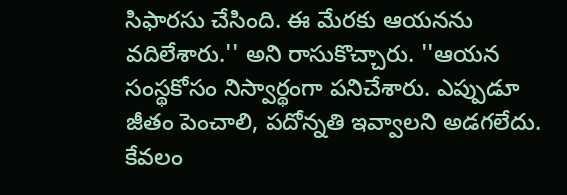సిఫారసు చేసింది. ఈ మేరకు ఆయనను వదిలేశారు.'' అని రాసుకొచ్చారు. ''ఆయన సంస్థకోసం నిస్వార్థంగా పనిచేశారు. ఎప్పుడూ జీతం పెంచాలి, పదోన్నతి ఇవ్వాలని అడగలేదు. కేవలం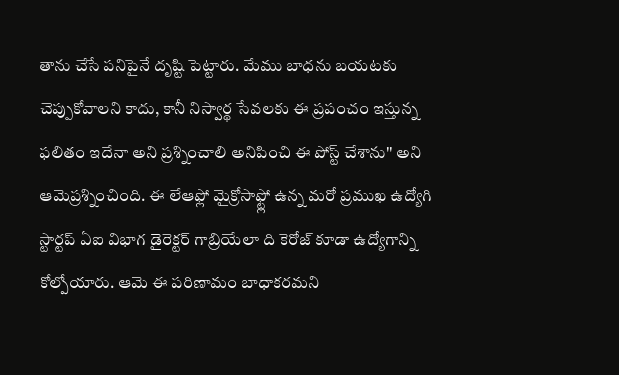తాను చేసే పనిపైనే దృష్టి పెట్టారు. మేము బాధను బయటకు చెప్పుకోవాలని కాదు, కానీ నిస్వార్థ సేవలకు ఈ ప్రపంచం ఇస్తున్న ఫలితం ఇదేనా అని ప్రశ్నించాలి అనిపించి ఈ పోస్ట్ చేశాను'' అని ఆమెప్రశ్నించింది. ఈ లేఆఫ్లో మైక్రోసాఫ్ట్లో ఉన్న మరో ప్రముఖ ఉద్యోగి స్టార్టప్ ఏఐ విభాగ డైరెక్టర్ గాబ్రియేలా ది కెరోజ్ కూడా ఉద్యోగాన్ని కోల్పోయారు. ఆమె ఈ పరిణామం బాధాకరమని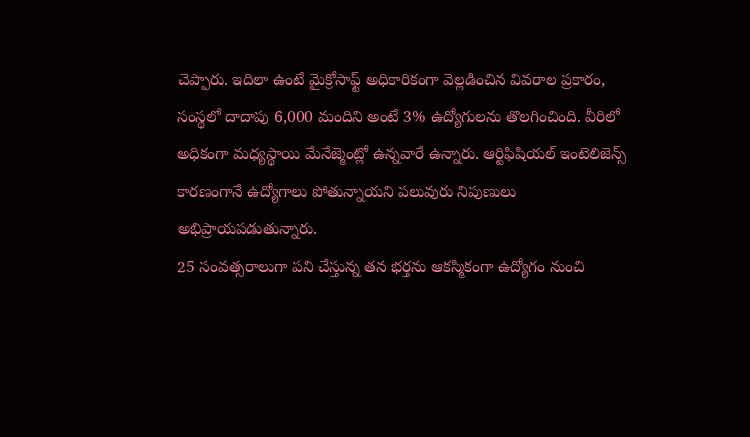చెప్పారు. ఇదిలా ఉంటే మైక్రోసాఫ్ట్ అధికారికంగా వెల్లడించిన వివరాల ప్రకారం, సంస్థలో దాదాపు 6,000 మందిని అంటే 3% ఉద్యోగులను తొలగించింది. వీరిలో అధికంగా మధ్యస్థాయి మేనేజ్మెంట్లో ఉన్నవారే ఉన్నారు. ఆర్టిఫిషియల్ ఇంటెలిజెన్స్ కారణంగానే ఉద్యోగాలు పోతున్నాయని పలువురు నిపుణులు అభిప్రాయపడుతున్నారు.
25 సంవత్సరాలుగా పని చేస్తున్న తన భర్తను ఆకస్మికంగా ఉద్యోగం నుంచి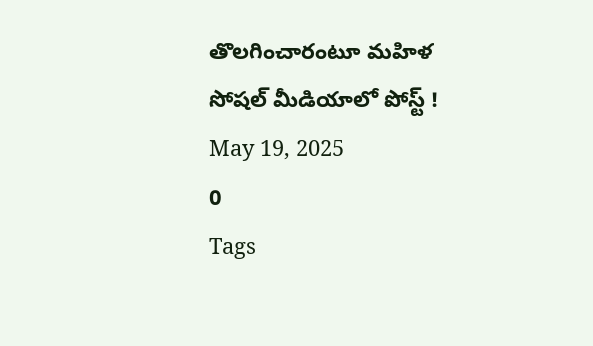తొలగించారంటూ మహిళ సోషల్ మీడియాలో పోస్ట్ !
May 19, 2025
0
Tags